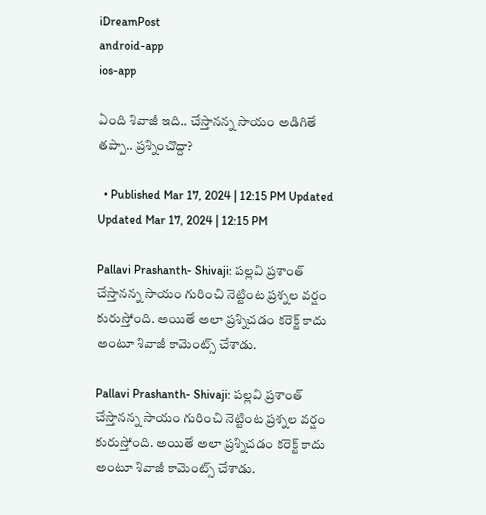iDreamPost
android-app
ios-app

ఏంది శివాజీ ఇది.. చేస్తానన్న సాయం అడిగితే తప్పా.. ప్రశ్నించొద్దా?

  • Published Mar 17, 2024 | 12:15 PM Updated Updated Mar 17, 2024 | 12:15 PM

Pallavi Prashanth- Shivaji: పల్లవి ప్రశాంత్ చేస్తానన్న సాయం గురించి నెట్టింట ప్రశ్నల వర్షం కురుస్తోంది. అయితే అలా ప్రశ్నిచడం కరెక్ట్ కాదు అంటూ శివాజీ కామెంట్స్ చేశాడు.

Pallavi Prashanth- Shivaji: పల్లవి ప్రశాంత్ చేస్తానన్న సాయం గురించి నెట్టింట ప్రశ్నల వర్షం కురుస్తోంది. అయితే అలా ప్రశ్నిచడం కరెక్ట్ కాదు అంటూ శివాజీ కామెంట్స్ చేశాడు.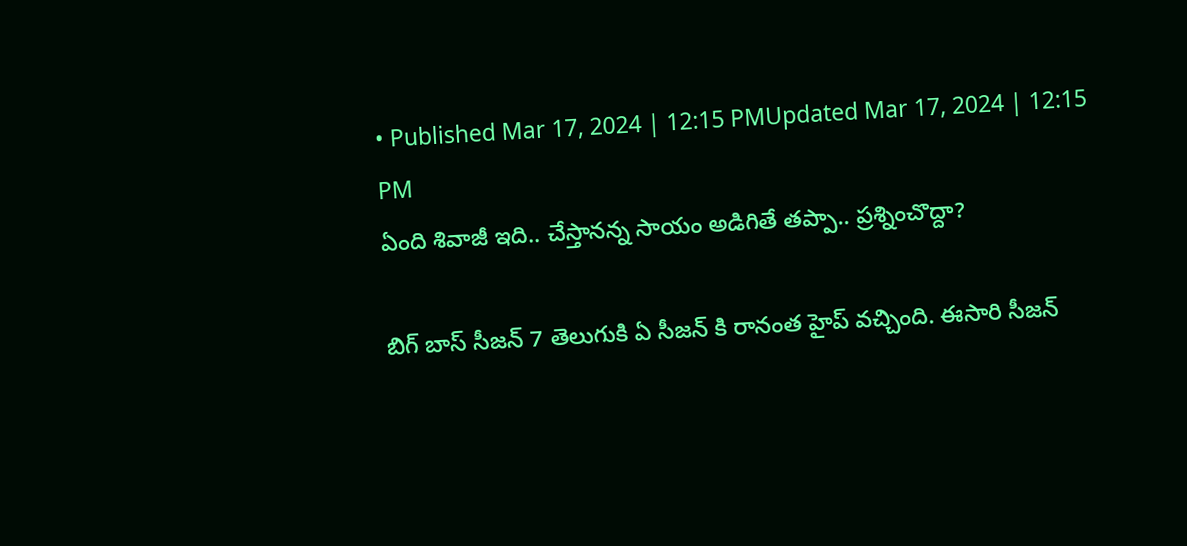• Published Mar 17, 2024 | 12:15 PMUpdated Mar 17, 2024 | 12:15 PM
ఏంది శివాజీ ఇది.. చేస్తానన్న సాయం అడిగితే తప్పా.. ప్రశ్నించొద్దా?

బిగ్ బాస్ సీజన్ 7 తెలుగుకి ఏ సీజన్ కి రానంత హైప్ వచ్చింది. ఈసారి సీజన్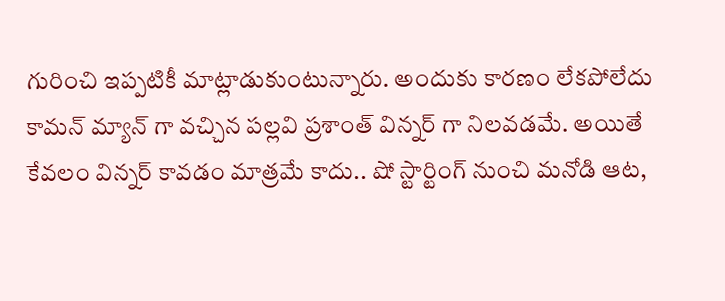గురించి ఇప్పటికీ మాట్లాడుకుంటున్నారు. అందుకు కారణం లేకపోలేదు కామన్ మ్యాన్ గా వచ్చిన పల్లవి ప్రశాంత్ విన్నర్ గా నిలవడమే. అయితే కేవలం విన్నర్ కావడం మాత్రమే కాదు.. షో స్టార్టింగ్ నుంచి మనోడి ఆట,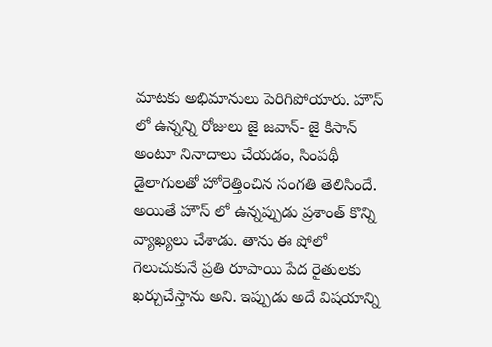మాటకు అభిమానులు పెరిగిపోయారు. హౌస్ లో ఉన్నన్ని రోజులు జై జవాన్- జై కిసాన్ అంటూ నినాదాలు చేయడం, సింపథీ డైలాగులతో హోరెత్తించిన సంగతి తెలిసిందే. అయితే హౌస్ లో ఉన్నప్పుడు ప్రశాంత్ కొన్ని వ్యాఖ్యలు చేశాడు. తాను ఈ షోలో గెలుచుకునే ప్రతి రూపాయి పేద రైతులకు ఖర్చుచేస్తాను అని. ఇప్పుడు అదే విషయాన్ని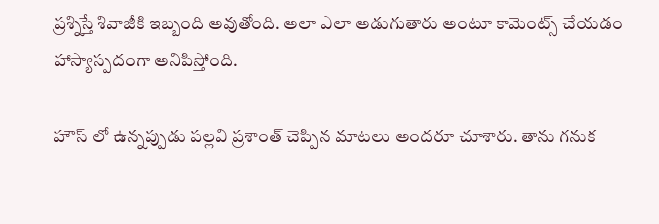ప్రశ్నిస్తే శివాజీకి ఇబ్బంది అవుతోంది. అలా ఎలా అడుగుతారు అంటూ కామెంట్స్ చేయడం హాస్యాస్పదంగా అనిపిస్తోంది.

హౌస్ లో ఉన్నప్పుడు పల్లవి ప్రశాంత్ చెప్పిన మాటలు అందరూ చూశారు. తాను గనుక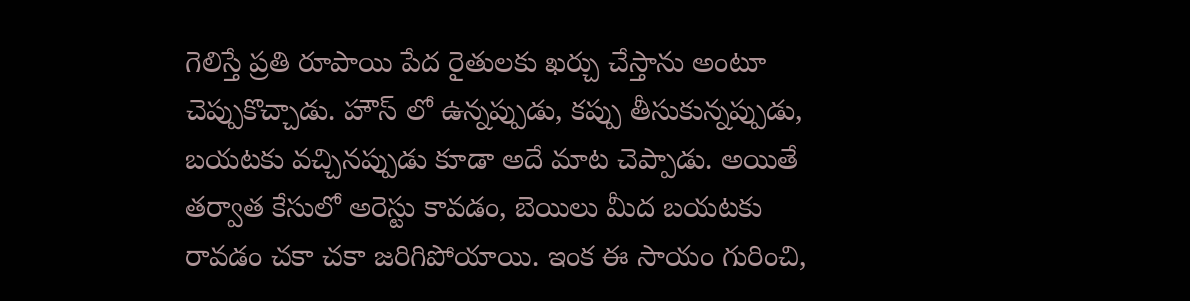గెలిస్తే ప్రతి రూపాయి పేద రైతులకు ఖర్చు చేస్తాను అంటూ చెప్పుకొచ్చాడు. హౌస్ లో ఉన్నప్పుడు, కప్పు తీసుకున్నప్పుడు, బయటకు వచ్చినప్పుడు కూడా అదే మాట చెప్పాడు. అయితే తర్వాత కేసులో అరెస్టు కావడం, బెయిలు మీద బయటకు రావడం చకా చకా జరిగిపోయాయి. ఇంక ఈ సాయం గురించి,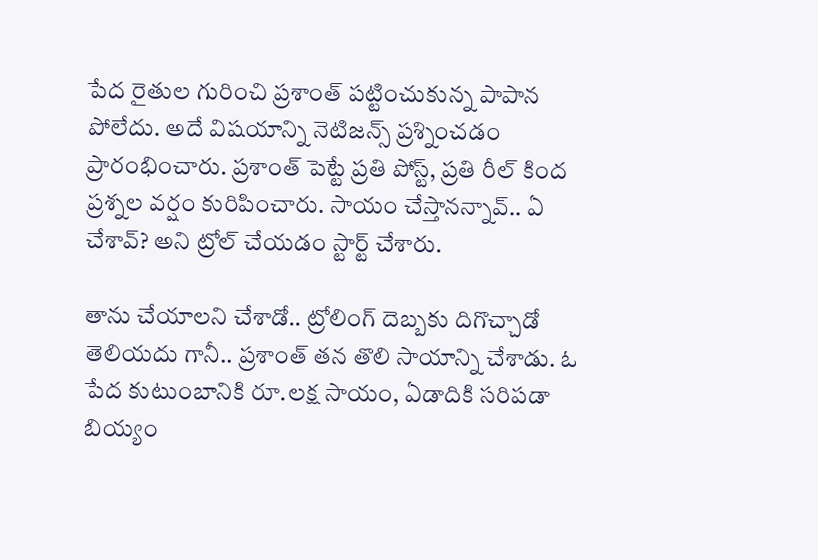పేద రైతుల గురించి ప్రశాంత్ పట్టించుకున్న పాపాన పోలేదు. అదే విషయాన్ని నెటిజన్స్ ప్రశ్నించడం ప్రారంభించారు. ప్రశాంత్ పెట్టే ప్రతి పోస్ట్, ప్రతి రీల్ కింద ప్రశ్నల వర్షం కురిపించారు. సాయం చేస్తానన్నావ్.. ఏ చేశావ్? అని ట్రోల్ చేయడం స్టార్ట్ చేశారు.

తాను చేయాలని చేశాడో.. ట్రోలింగ్ దెబ్బకు దిగొచ్చాడో తెలియదు గానీ.. ప్రశాంత్ తన తొలి సాయాన్ని చేశాడు. ఓ పేద కుటుంబానికి రూ.లక్ష సాయం, ఏడాదికి సరిపడా బియ్యం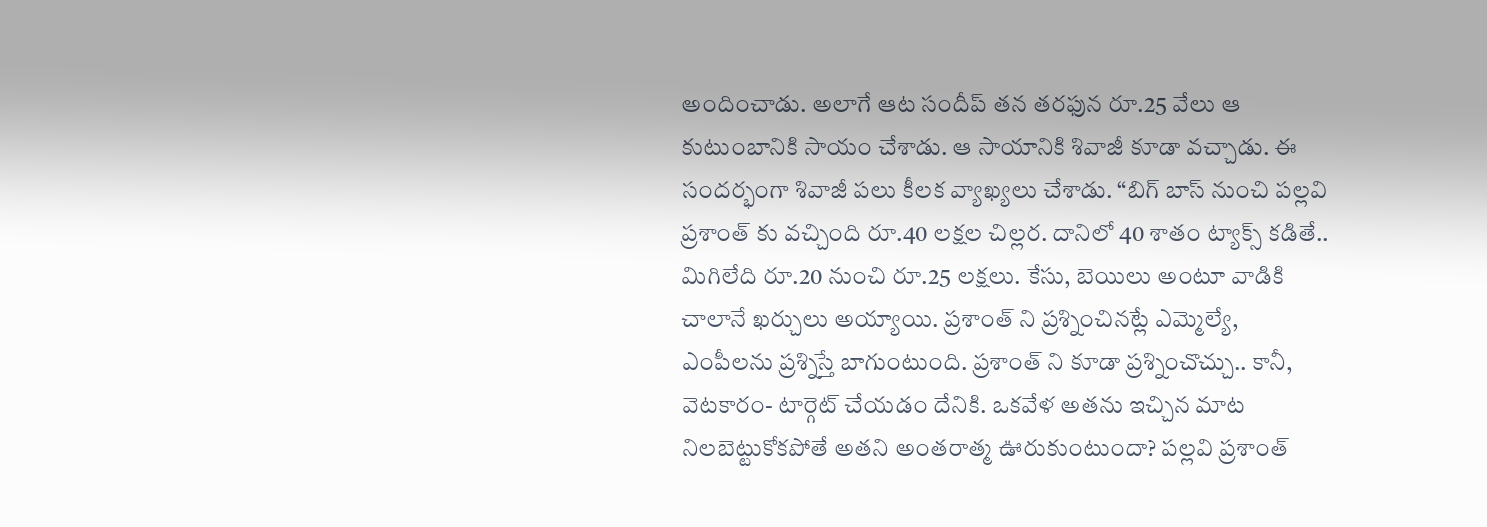అందించాడు. అలాగే ఆట సందీప్ తన తరఫున రూ.25 వేలు ఆ కుటుంబానికి సాయం చేశాడు. ఆ సాయానికి శివాజీ కూడా వచ్చాడు. ఈ సందర్భంగా శివాజీ పలు కీలక వ్యాఖ్యలు చేశాడు. “బిగ్ బాస్ నుంచి పల్లవి ప్రశాంత్ కు వచ్చింది రూ.40 లక్షల చిల్లర. దానిలో 40 శాతం ట్యాక్స్ కడితే.. మిగిలేది రూ.20 నుంచి రూ.25 లక్షలు. కేసు, బెయిలు అంటూ వాడికి చాలానే ఖర్చులు అయ్యాయి. ప్రశాంత్ ని ప్రశ్నించినట్లే ఎమ్మెల్యే, ఎంపీలను ప్రశ్నిస్తే బాగుంటుంది. ప్రశాంత్ ని కూడా ప్రశ్నించొచ్చు.. కానీ, వెటకారం- టార్గెట్ చేయడం దేనికి. ఒకవేళ అతను ఇచ్చిన మాట నిలబెట్టుకోకపోతే అతని అంతరాత్మ ఊరుకుంటుందా? పల్లవి ప్రశాంత్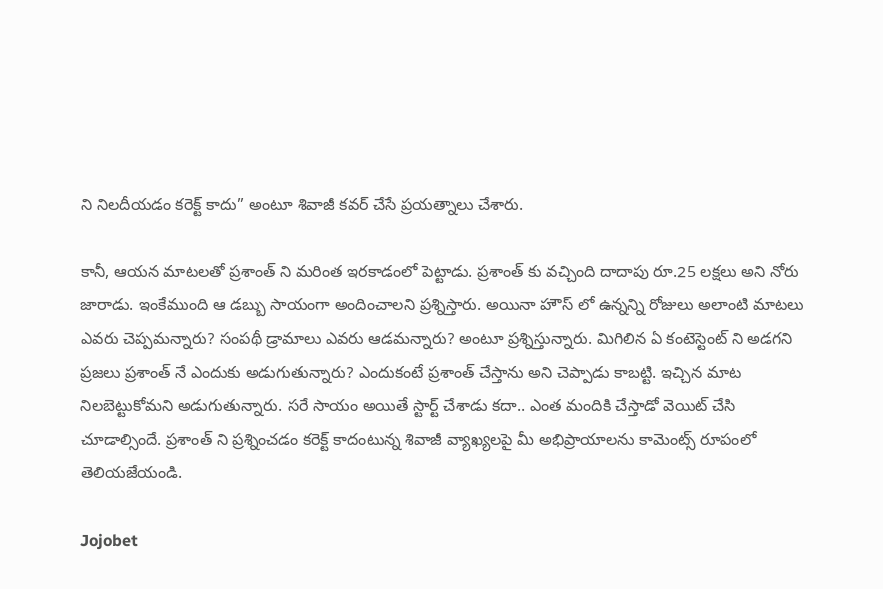ని నిలదీయడం కరెక్ట్ కాదు” అంటూ శివాజీ కవర్ చేసే ప్రయత్నాలు చేశారు.

కానీ, ఆయన మాటలతో ప్రశాంత్ ని మరింత ఇరకాడంలో పెట్టాడు. ప్రశాంత్ కు వచ్చింది దాదాపు రూ.25 లక్షలు అని నోరు జారాడు. ఇంకేముంది ఆ డబ్బు సాయంగా అందించాలని ప్రశ్నిస్తారు. అయినా హౌస్ లో ఉన్నన్ని రోజులు అలాంటి మాటలు ఎవరు చెప్పమన్నారు? సంపథీ డ్రామాలు ఎవరు ఆడమన్నారు? అంటూ ప్రశ్నిస్తున్నారు. మిగిలిన ఏ కంటెస్టెంట్ ని అడగని ప్రజలు ప్రశాంత్ నే ఎందుకు అడుగుతున్నారు? ఎందుకంటే ప్రశాంత్ చేస్తాను అని చెప్పాడు కాబట్టి. ఇచ్చిన మాట నిలబెట్టుకోమని అడుగుతున్నారు. సరే సాయం అయితే స్టార్ట్ చేశాడు కదా.. ఎంత మందికి చేస్తాడో వెయిట్ చేసి చూడాల్సిందే. ప్రశాంత్ ని ప్రశ్నించడం కరెక్ట్ కాదంటున్న శివాజీ వ్యాఖ్యలపై మీ అభిప్రాయాలను కామెంట్స్ రూపంలో తెలియజేయండి.

Jojobet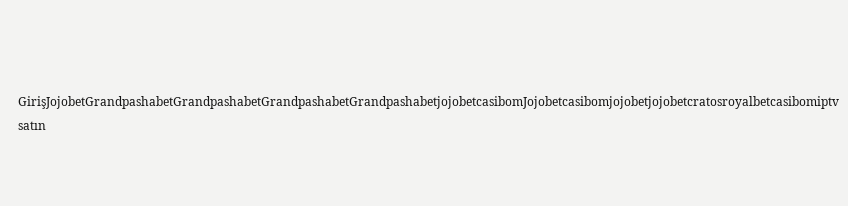GirişJojobetGrandpashabetGrandpashabetGrandpashabetGrandpashabetjojobetcasibomJojobetcasibomjojobetjojobetcratosroyalbetcasibomiptv satın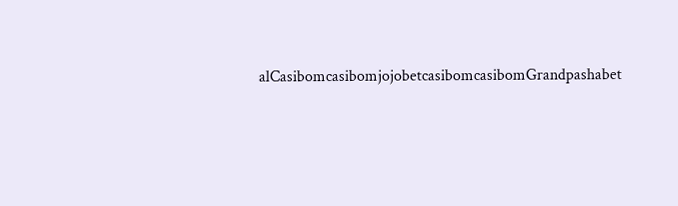alCasibomcasibomjojobetcasibomcasibomGrandpashabet